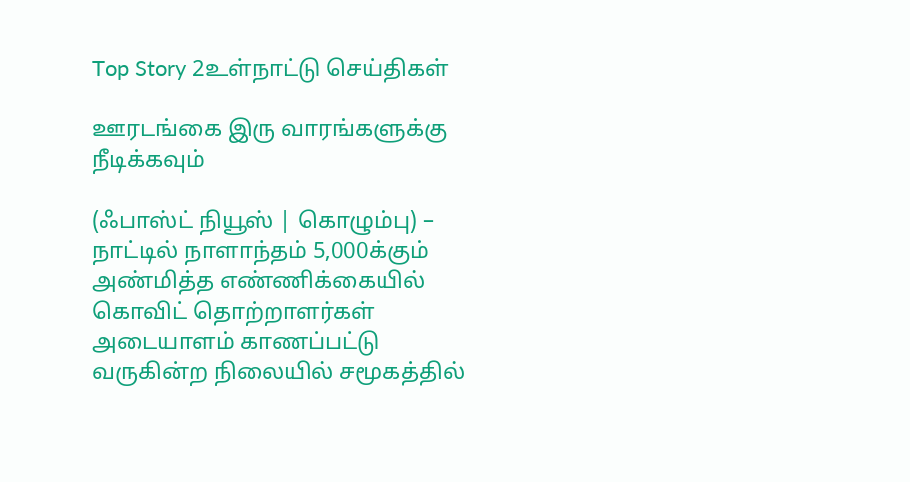Top Story 2உள்நாட்டு செய்திகள்

ஊரடங்கை இரு வாரங்களுக்கு நீடிக்கவும்

(ஃபாஸ்ட் நியூஸ் | கொழும்பு) – நாட்டில் நாளாந்தம் 5,000க்கும் அண்மித்த எண்ணிக்கையில் கொவிட் தொற்றாளர்கள் அடையாளம் காணப்பட்டு வருகின்ற நிலையில் சமூகத்தில்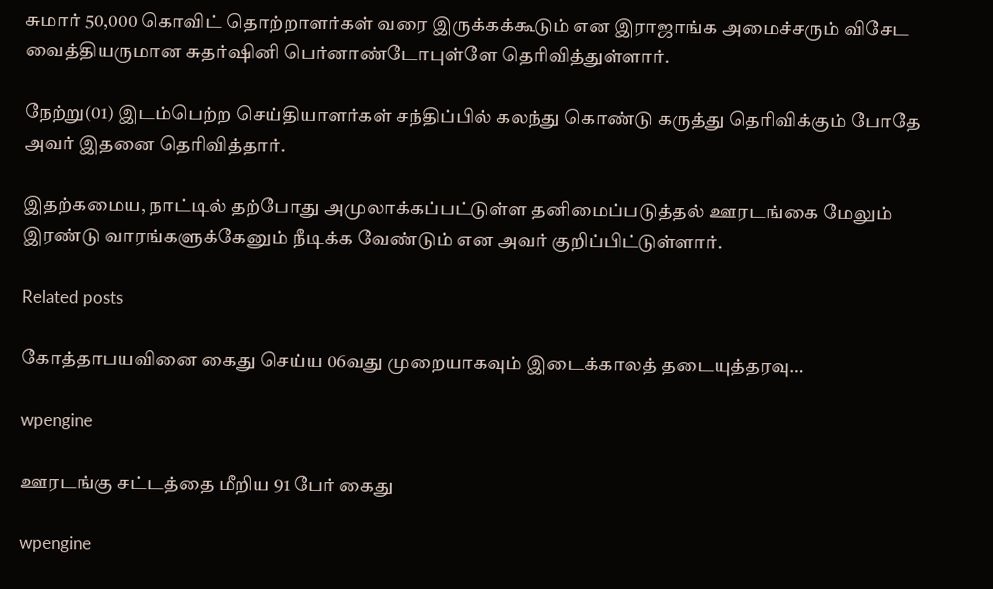சுமார் 50,000 கொவிட் தொற்றாளர்கள் வரை இருக்கக்கூடும் என இராஜாங்க அமைச்சரும் விசேட வைத்தியருமான சுதர்ஷினி பெர்னாண்டோபுள்ளே தெரிவித்துள்ளார்.

நேற்று(01) இடம்பெற்ற செய்தியாளர்கள் சந்திப்பில் கலந்து கொண்டு கருத்து தெரிவிக்கும் போதே அவர் இதனை தெரிவித்தார்.

இதற்கமைய, நாட்டில் தற்போது அமுலாக்கப்பட்டுள்ள தனிமைப்படுத்தல் ஊரடங்கை மேலும் இரண்டு வாரங்களுக்கேனும் நீடிக்க வேண்டும் என அவர் குறிப்பிட்டுள்ளார்.

Related posts

கோத்தாபயவினை கைது செய்ய 06வது முறையாகவும் இடைக்காலத் தடையுத்தரவு…

wpengine

ஊரடங்கு சட்டத்தை மீறிய 91 பேர் கைது

wpengine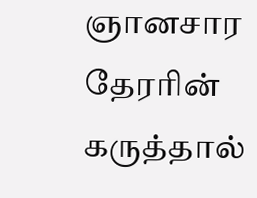ஞானசார தேரரின் கருத்தால்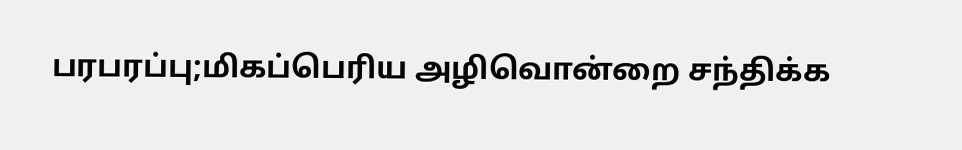பரபரப்பு;மிகப்பெரிய அழிவொன்றை சந்திக்க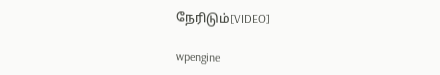நேரிடும்[VIDEO]

wpengine